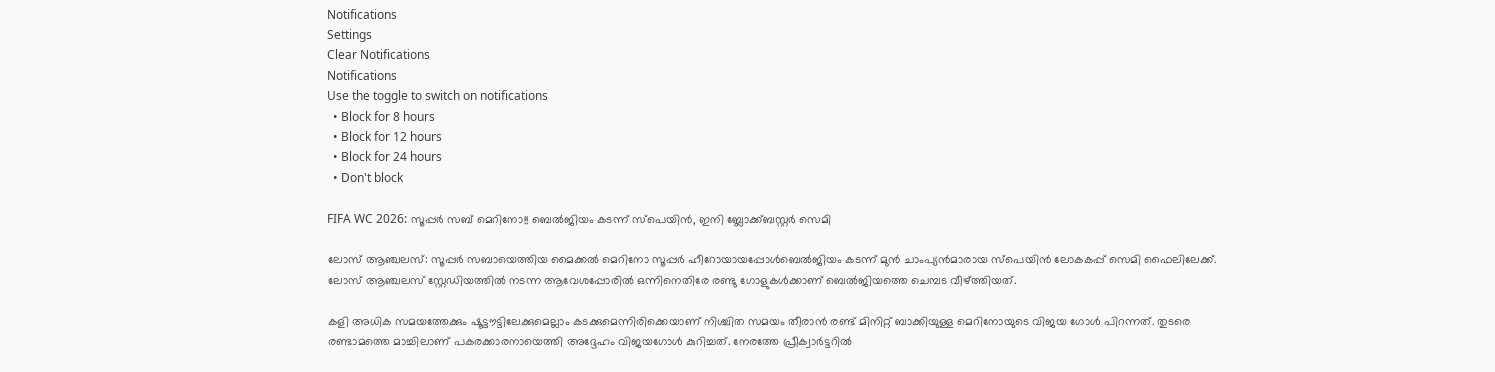Notifications
Settings
Clear Notifications
Notifications
Use the toggle to switch on notifications
  • Block for 8 hours
  • Block for 12 hours
  • Block for 24 hours
  • Don't block

FIFA WC 2026: സൂപ്പര്‍ സബ് മെറിനോ!! ബെല്‍ജിയം കടന്ന് സ്‌പെയിന്‍, ഇനി ബ്ലോക്ക്ബസ്റ്റര്‍ സെമി

ലോസ് ആഞ്ചലസ്: സൂപ്പര്‍ സബായെത്തിയ മൈക്കല്‍ മെറിനോ സൂപ്പര്‍ ഹീറോയായപ്പോള്‍ബെല്‍ജിയം കടന്ന് മുന്‍ ചാംപ്യന്‍മാരായ സ്‌പെയിന്‍ ലോകകപ്പ് സെമി ഫൈലിലേക്ക്. ലോസ് ആഞ്ചലസ് സ്റ്റേഡിയത്തില്‍ നടന്ന ആവേശപ്പോരില്‍ ഒന്നിനെതിരേ രണ്ടു ഗോളുകള്‍ക്കാണ് ബെല്‍ജിയത്തെ ചെമ്പട വീഴ്ത്തിയത്.

കളി അധിക സമയത്തേക്കും ഷൂട്ടൗട്ടിലേക്കുമെല്ലാം കടക്കുമെന്നിരിക്കെയാണ് നിശ്ചിത സമയം തീരാന്‍ രണ്ട് മിനിറ്റ് ബാക്കിയുള്ള മെറിനോയുടെ വിജയ ഗോള്‍ പിറന്നത്. തുടരെ രണ്ടാമത്തെ മാച്ചിലാണ് പകരക്കാരനായെത്തി അദ്ദേഹം വിജയഗോള്‍ കുറിച്ചത്. നേരത്തേ പ്രീക്വാര്‍ട്ടറില്‍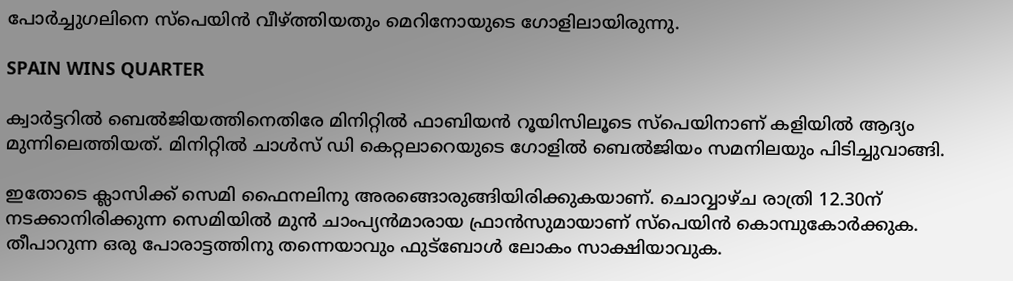പോര്‍ച്ചുഗലിനെ സ്‌പെയിന്‍ വീഴ്ത്തിയതും മെറിനോയുടെ ഗോളിലായിരുന്നു.

SPAIN WINS QUARTER

ക്വാര്‍ട്ടറില്‍ ബെല്‍ജിയത്തിനെതിരേ മിനിറ്റില്‍ ഫാബിയന്‍ റൂയിസിലൂടെ സ്‌പെയിനാണ് കളിയില്‍ ആദ്യം മുന്നിലെത്തിയത്. മിനിറ്റില്‍ ചാള്‍സ് ഡി കെറ്റലാറെയുടെ ഗോളില്‍ ബെല്‍ജിയം സമനിലയും പിടിച്ചുവാങ്ങി.

ഇതോടെ ക്ലാസിക്ക് സെമി ഫൈനലിനു അരങ്ങൊരുങ്ങിയിരിക്കുകയാണ്. ചൊവ്വാഴ്ച രാത്രി 12.30ന് നടക്കാനിരിക്കുന്ന സെമിയില്‍ മുന്‍ ചാംപ്യന്‍മാരായ ഫ്രാന്‍സുമായാണ് സ്‌പെയിന്‍ കൊമ്പുകോര്‍ക്കുക. തീപാറുന്ന ഒരു പോരാട്ടത്തിനു തന്നെയാവും ഫുട്‌ബോള്‍ ലോകം സാക്ഷിയാവുക.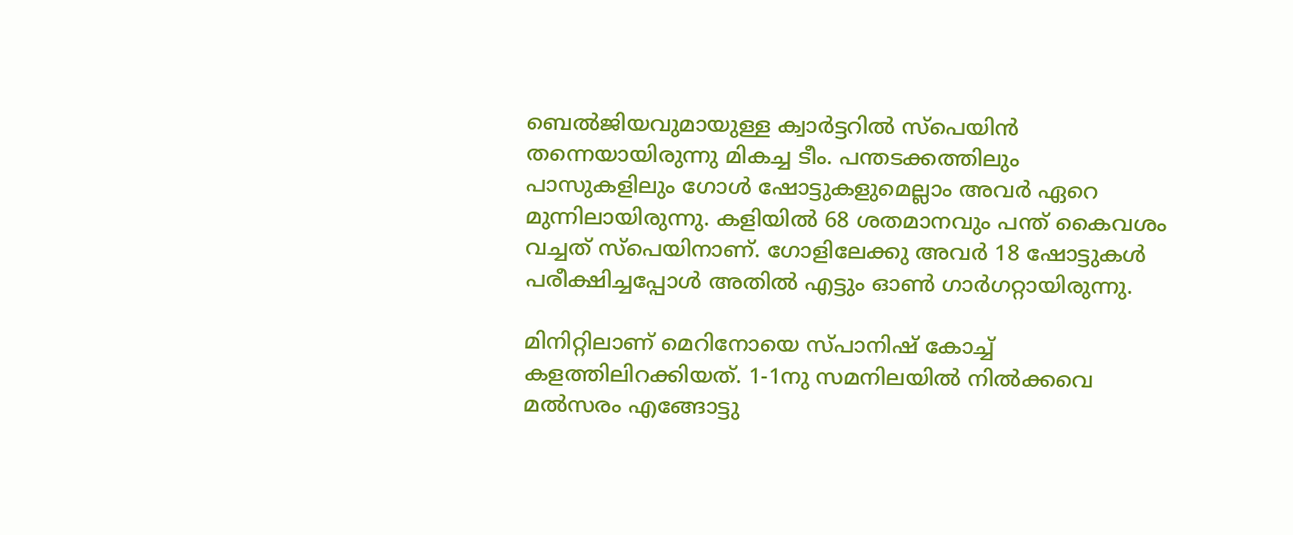ബെല്‍ജിയവുമായുള്ള ക്വാര്‍ട്ടറില്‍ സ്‌പെയിന്‍ തന്നെയായിരുന്നു മികച്ച ടീം. പന്തടക്കത്തിലും പാസുകളിലും ഗോള്‍ ഷോട്ടുകളുമെല്ലാം അവര്‍ ഏറെ മുന്നിലായിരുന്നു. കളിയില്‍ 68 ശതമാനവും പന്ത് കൈവശം വച്ചത് സ്‌പെയിനാണ്. ഗോളിലേക്കു അവര്‍ 18 ഷോട്ടുകള്‍ പരീക്ഷിച്ചപ്പോള്‍ അതില്‍ എട്ടും ഓണ്‍ ഗാര്‍ഗറ്റായിരുന്നു.

മിനിറ്റിലാണ് മെറിനോയെ സ്പാനിഷ് കോച്ച് കളത്തിലിറക്കിയത്. 1-1നു സമനിലയില്‍ നില്‍ക്കവെ മല്‍സരം എങ്ങോട്ടു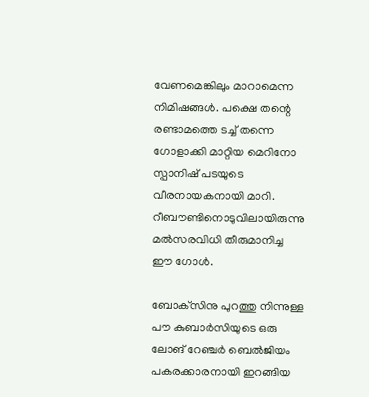വേണമെങ്കിലും മാറാമെന്ന നിമിഷങ്ങള്‍. പക്ഷെ തന്റെ രണ്ടാമത്തെ ടച്ച് തന്നെ ഗോളാക്കി മാറ്റിയ മെറിനോ സ്പാനിഷ് പടയുടെ വീരനായകനായി മാറി. റീബൗണ്ടിനൊടുവിലായിരുന്നു മല്‍സരവിധി തീരുമാനിച്ച ഈ ഗോള്‍.

ബോക്‌സിനു പുറത്തു നിന്നുള്ള പൗ കുബാര്‍സിയുടെ ഒരു ലോങ് റേഞ്ചര്‍ ബെല്‍ജിയം പകരക്കാരനായി ഇറങ്ങിയ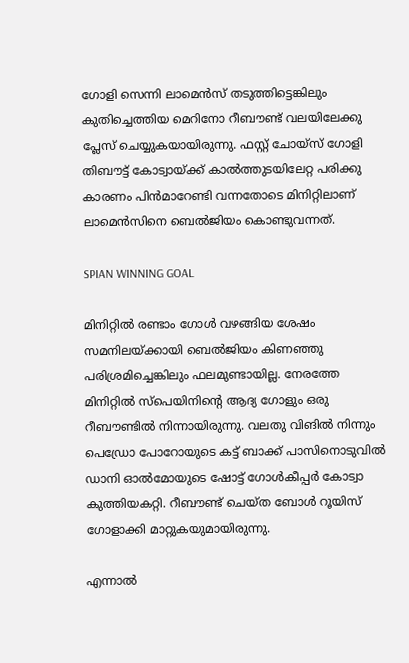ഗോളി സെന്നി ലാമെന്‍സ് തടുത്തിട്ടെങ്കിലും കുതിച്ചെത്തിയ മെറിനോ റീബൗണ്ട് വലയിലേക്കു പ്ലേസ് ചെയ്യുകയായിരുന്നു. ഫസ്റ്റ് ചോയ്‌സ് ഗോളി തിബൗട്ട് കോട്വായ്ക്ക് കാല്‍ത്തുടയിലേറ്റ പരിക്കു കാരണം പിന്‍മാറേണ്ടി വന്നതോടെ മിനിറ്റിലാണ് ലാമെന്‍സിനെ ബെല്‍ജിയം കൊണ്ടുവന്നത്.

SPIAN WINNING GOAL

മിനിറ്റില്‍ രണ്ടാം ഗോള്‍ വഴങ്ങിയ ശേഷം സമനിലയ്ക്കായി ബെല്‍ജിയം കിണഞ്ഞു പരിശ്രമിച്ചെങ്കിലും ഫലമുണ്ടായില്ല. നേരത്തേ മിനിറ്റില്‍ സ്‌പെയിനിന്റെ ആദ്യ ഗോളും ഒരു റീബൗണ്ടില്‍ നിന്നായിരുന്നു. വലതു വിങില്‍ നിന്നും പെഡ്രോ പോറോയുടെ കട്ട് ബാക്ക് പാസിനൊടുവില്‍ ഡാനി ഓല്‍മോയുടെ ഷോട്ട് ഗോള്‍കീപ്പര്‍ കോട്വാ കുത്തിയകറ്റി. റീബൗണ്ട് ചെയ്ത ബോള്‍ റൂയിസ് ഗോളാക്കി മാറ്റുകയുമായിരുന്നു.

എന്നാല്‍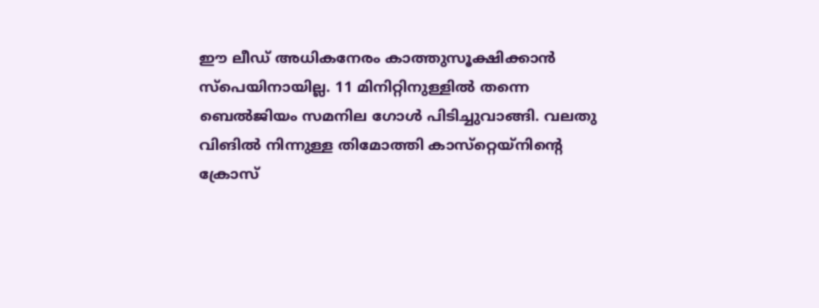ഈ ലീഡ് അധികനേരം കാത്തുസൂക്ഷിക്കാന്‍ സ്‌പെയിനായില്ല. 11 മിനിറ്റിനുള്ളില്‍ തന്നെ ബെല്‍ജിയം സമനില ഗോള്‍ പിടിച്ചുവാങ്ങി. വലതു വിങില്‍ നിന്നുള്ള തിമോത്തി കാസ്‌റ്റെയ്‌നിന്റെ ക്രോസ്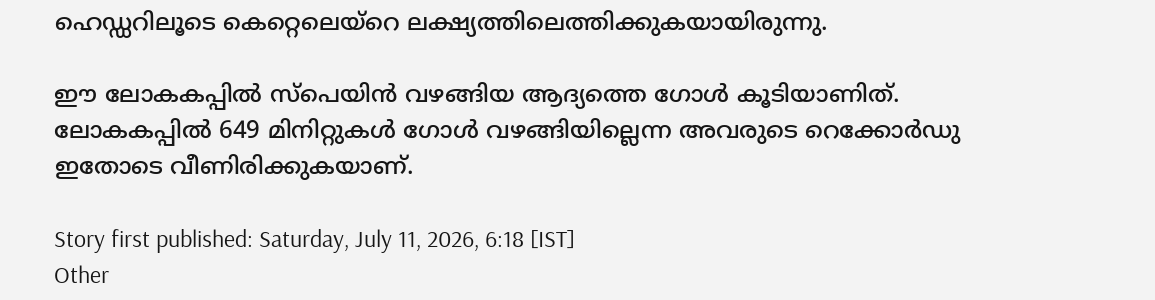ഹെഡ്ഡറിലൂടെ കെറ്റെലെയ്‌റെ ലക്ഷ്യത്തിലെത്തിക്കുകയായിരുന്നു.

ഈ ലോകകപ്പില്‍ സ്‌പെയിന്‍ വഴങ്ങിയ ആദ്യത്തെ ഗോള്‍ കൂടിയാണിത്. ലോകകപ്പില്‍ 649 മിനിറ്റുകള്‍ ഗോള്‍ വഴങ്ങിയില്ലെന്ന അവരുടെ റെക്കോര്‍ഡു ഇതോടെ വീണിരിക്കുകയാണ്.

Story first published: Saturday, July 11, 2026, 6:18 [IST]
Other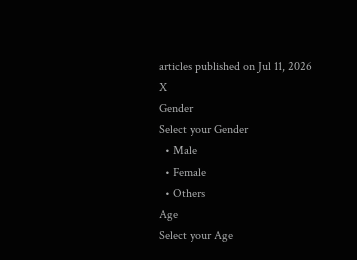articles published on Jul 11, 2026
X
Gender
Select your Gender
  • Male
  • Female
  • Others
Age
Select your Age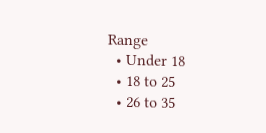Range
  • Under 18
  • 18 to 25
  • 26 to 35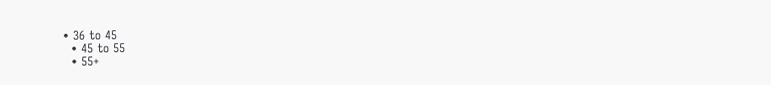• 36 to 45
  • 45 to 55
  • 55+